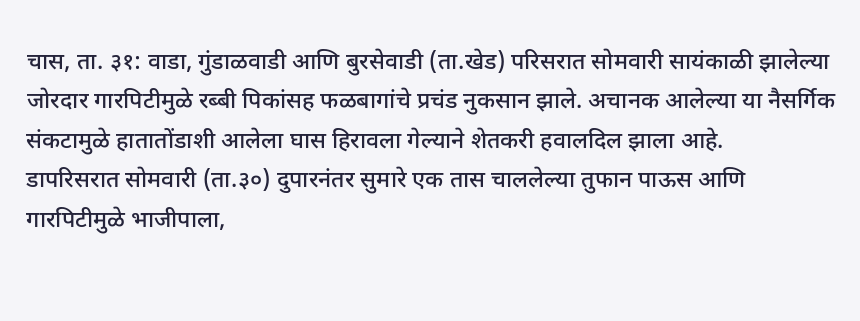चास, ता. ३१: वाडा, गुंडाळवाडी आणि बुरसेवाडी (ता.खेड) परिसरात सोमवारी सायंकाळी झालेल्या जोरदार गारपिटीमुळे रब्बी पिकांसह फळबागांचे प्रचंड नुकसान झाले. अचानक आलेल्या या नैसर्गिक संकटामुळे हातातोंडाशी आलेला घास हिरावला गेल्याने शेतकरी हवालदिल झाला आहे.
डापरिसरात सोमवारी (ता.३०) दुपारनंतर सुमारे एक तास चाललेल्या तुफान पाऊस आणि गारपिटीमुळे भाजीपाला,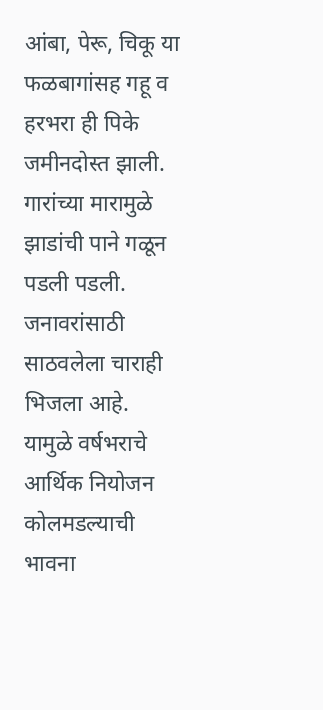आंबा, पेरू, चिकू या फळबागांसह गहू व हरभरा ही पिके जमीनदोस्त झाली. गारांच्या मारामुळे झाडांची पाने गळून पडली पडली. जनावरांसाठी साठवलेला चाराही भिजला आहे. यामुळे वर्षभराचे आर्थिक नियोजन कोलमडल्याची भावना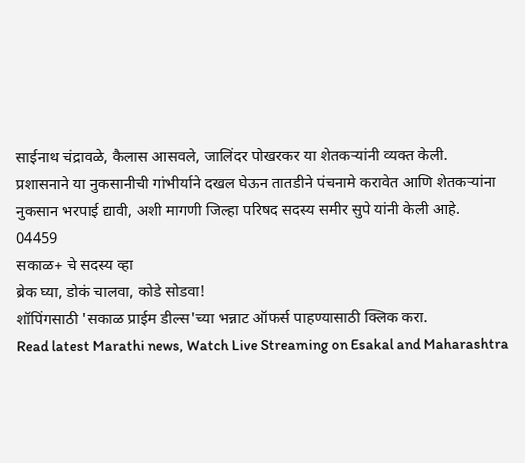साईनाथ चंद्रावळे, कैलास आसवले, जालिंदर पोखरकर या शेतकऱ्यांनी व्यक्त केली.
प्रशासनाने या नुकसानीची गांभीर्याने दखल घेऊन तातडीने पंचनामे करावेत आणि शेतकऱ्यांना नुकसान भरपाई द्यावी, अशी मागणी जिल्हा परिषद सदस्य समीर सुपे यांनी केली आहे.
04459
सकाळ+ चे सदस्य व्हा
ब्रेक घ्या, डोकं चालवा, कोडे सोडवा!
शॉपिंगसाठी 'सकाळ प्राईम डील्स'च्या भन्नाट ऑफर्स पाहण्यासाठी क्लिक करा.
Read latest Marathi news, Watch Live Streaming on Esakal and Maharashtra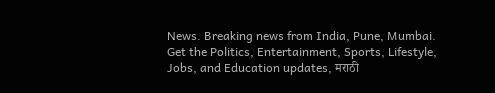News. Breaking news from India, Pune, Mumbai. Get the Politics, Entertainment, Sports, Lifestyle, Jobs, and Education updates, मराठी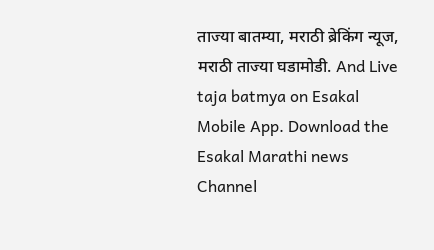ताज्या बातम्या, मराठी ब्रेकिंग न्यूज, मराठी ताज्या घडामोडी. And Live taja batmya on Esakal Mobile App. Download the Esakal Marathi news Channel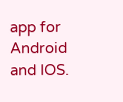app for Android and IOS.